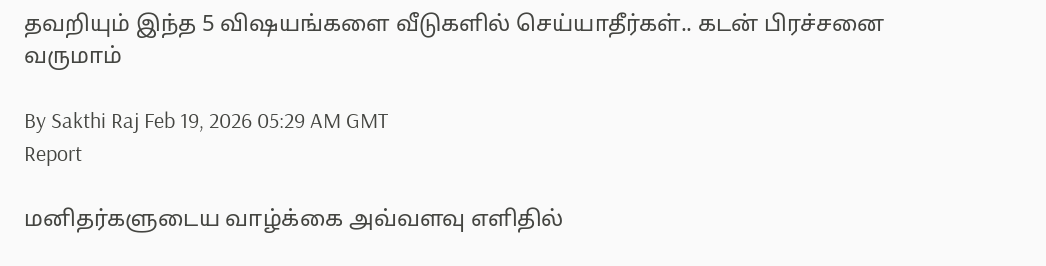தவறியும் இந்த 5 விஷயங்களை வீடுகளில் செய்யாதீர்கள்.. கடன் பிரச்சனை வருமாம்

By Sakthi Raj Feb 19, 2026 05:29 AM GMT
Report

மனிதர்களுடைய வாழ்க்கை அவ்வளவு எளிதில்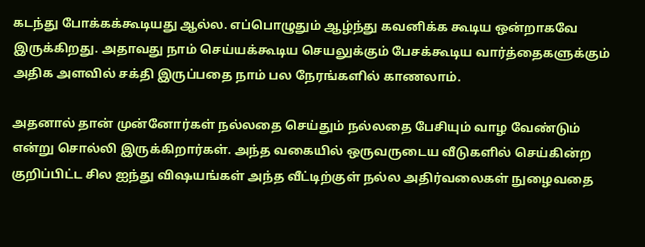கடந்து போக்கக்கூடியது ஆல்ல. எப்பொழுதும் ஆழ்ந்து கவனிக்க கூடிய ஒன்றாகவே இருக்கிறது. அதாவது நாம் செய்யக்கூடிய செயலுக்கும் பேசக்கூடிய வார்த்தைகளுக்கும் அதிக அளவில் சக்தி இருப்பதை நாம் பல நேரங்களில் காணலாம்.

அதனால் தான் முன்னோர்கள் நல்லதை செய்தும் நல்லதை பேசியும் வாழ வேண்டும் என்று சொல்லி இருக்கிறார்கள். அந்த வகையில் ஒருவருடைய வீடுகளில் செய்கின்ற குறிப்பிட்ட சில ஐந்து விஷயங்கள் அந்த வீட்டிற்குள் நல்ல அதிர்வலைகள் நுழைவதை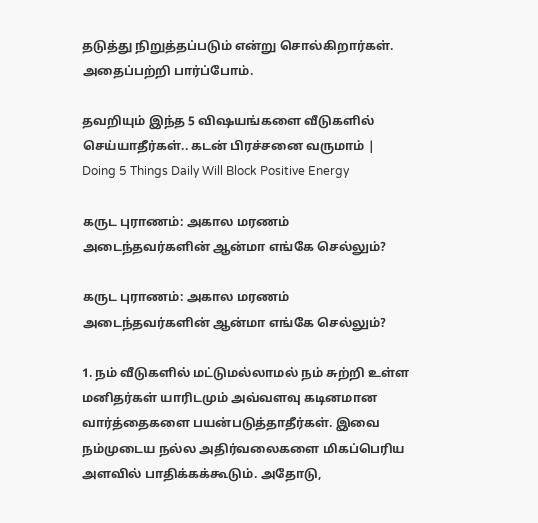தடுத்து நிறுத்தப்படும் என்று சொல்கிறார்கள். அதைப்பற்றி பார்ப்போம்.

தவறியும் இந்த 5 விஷயங்களை வீடுகளில் செய்யாதீர்கள்.. கடன் பிரச்சனை வருமாம் | Doing 5 Things Daily Will Block Positive Energy

கருட புராணம்: அகால மரணம் அடைந்தவர்களின் ஆன்மா எங்கே செல்லும்?

கருட புராணம்: அகால மரணம் அடைந்தவர்களின் ஆன்மா எங்கே செல்லும்?

1. நம் வீடுகளில் மட்டுமல்லாமல் நம் சுற்றி உள்ள மனிதர்கள் யாரிடமும் அவ்வளவு கடினமான வார்த்தைகளை பயன்படுத்தாதீர்கள். இவை நம்முடைய நல்ல அதிர்வலைகளை மிகப்பெரிய அளவில் பாதிக்கக்கூடும். அதோடு,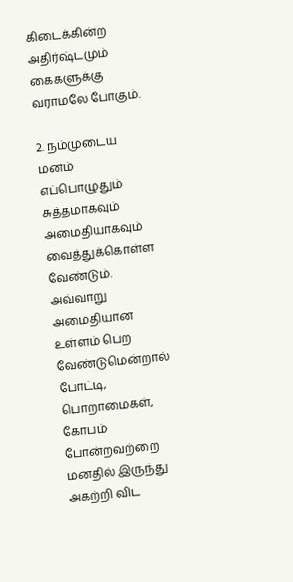கிடைக்கின்ற அதிர்ஷ்டமும் கைகளுக்கு வராமலே போகும்.

2. நம்முடைய மனம் எப்பொழுதும் சுத்தமாகவும் அமைதியாகவும் வைத்துக்கொள்ள வேண்டும். அவ்வாறு அமைதியான உள்ளம் பெற வேண்டுமென்றால் போட்டி, பொறாமைகள், கோபம் போன்றவற்றை மனதில் இருந்து அகற்றி விட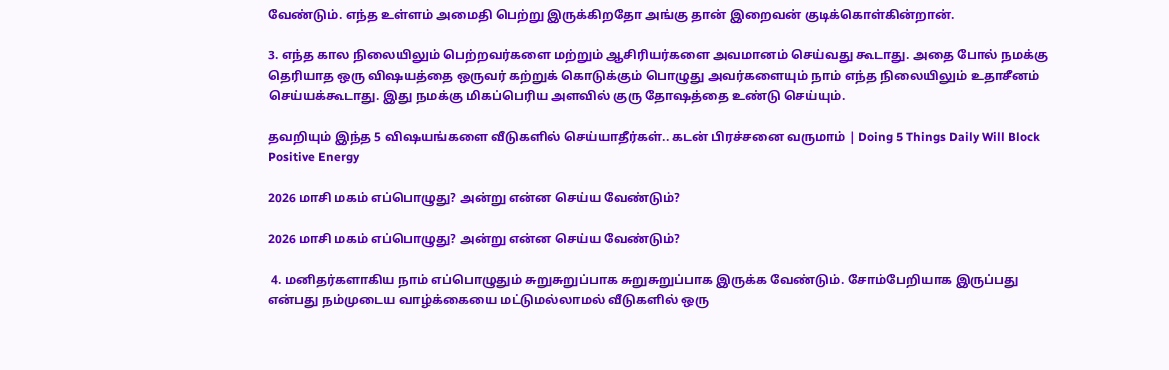வேண்டும். எந்த உள்ளம் அமைதி பெற்று இருக்கிறதோ அங்கு தான் இறைவன் குடிக்கொள்கின்றான்.

3. எந்த கால நிலையிலும் பெற்றவர்களை மற்றும் ஆசிரியர்களை அவமானம் செய்வது கூடாது. அதை போல் நமக்கு தெரியாத ஒரு விஷயத்தை ஒருவர் கற்றுக் கொடுக்கும் பொழுது அவர்களையும் நாம் எந்த நிலையிலும் உதாசீனம் செய்யக்கூடாது. இது நமக்கு மிகப்பெரிய அளவில் குரு தோஷத்தை உண்டு செய்யும்.

தவறியும் இந்த 5 விஷயங்களை வீடுகளில் செய்யாதீர்கள்.. கடன் பிரச்சனை வருமாம் | Doing 5 Things Daily Will Block Positive Energy

2026 மாசி மகம் எப்பொழுது? அன்று என்ன செய்ய வேண்டும்?

2026 மாசி மகம் எப்பொழுது? அன்று என்ன செய்ய வேண்டும்?

 4. மனிதர்களாகிய நாம் எப்பொழுதும் சுறுசுறுப்பாக சுறுசுறுப்பாக இருக்க வேண்டும். சோம்பேறியாக இருப்பது என்பது நம்முடைய வாழ்க்கையை மட்டுமல்லாமல் வீடுகளில் ஒரு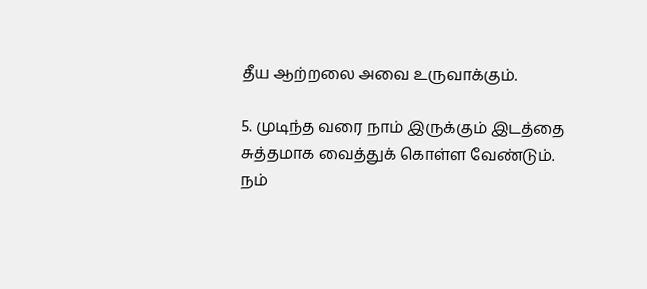தீய ஆற்றலை அவை உருவாக்கும்.

5. முடிந்த வரை நாம் இருக்கும் இடத்தை சுத்தமாக வைத்துக் கொள்ள வேண்டும். நம்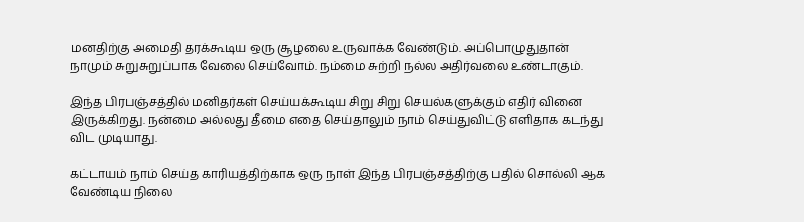மனதிற்கு அமைதி தரக்கூடிய ஒரு சூழலை உருவாக்க வேண்டும். அப்பொழுதுதான் நாமும் சுறுசுறுப்பாக வேலை செய்வோம். நம்மை சுற்றி நல்ல அதிர்வலை உண்டாகும்.

இந்த பிரபஞ்சத்தில் மனிதர்கள் செய்யக்கூடிய சிறு சிறு செயல்களுக்கும் எதிர் வினை இருக்கிறது. நன்மை அல்லது தீமை எதை செய்தாலும் நாம் செய்துவிட்டு எளிதாக கடந்து விட முடியாது.

கட்டாயம் நாம் செய்த காரியத்திற்காக ஒரு நாள் இந்த பிரபஞ்சத்திற்கு பதில் சொல்லி ஆக வேண்டிய நிலை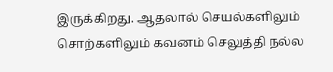இருக்கிறது. ஆதலால் செயல்களிலும் சொற்களிலும் கவனம் செலுத்தி நல்ல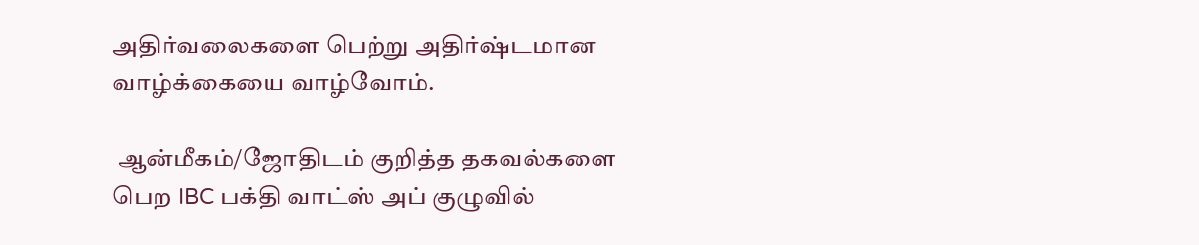அதிர்வலைகளை பெற்று அதிர்ஷ்டமான வாழ்க்கையை வாழ்வோம்.

 ஆன்மீகம்/ஜோதிடம் குறித்த தகவல்களை பெற IBC பக்தி வாட்ஸ் அப் குழுவில்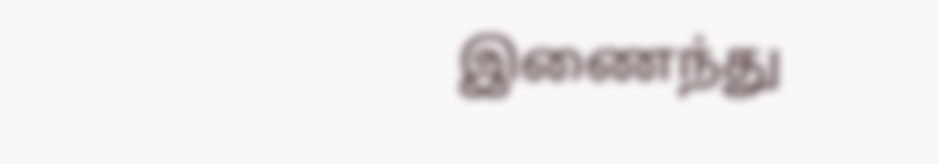இணைந்து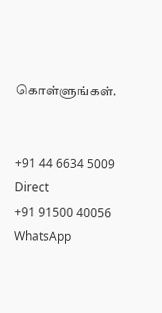கொள்ளுங்கள்.


+91 44 6634 5009
Direct
+91 91500 40056
WhatsApp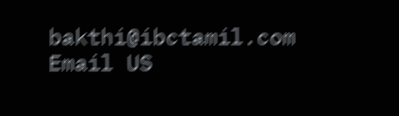bakthi@ibctamil.com
Email US